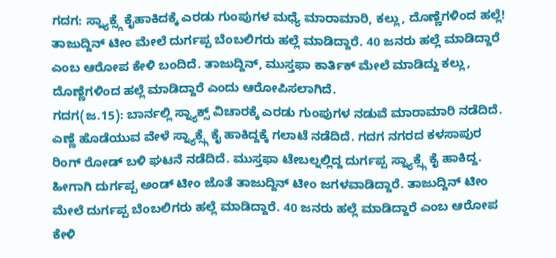ಗದಗ: ಸ್ನ್ಯಾಕ್ಸ್ಗೆ ಕೈಹಾಕಿದಕ್ಕೆ ಎರಡು ಗುಂಪುಗಳ ಮಧ್ಯೆ ಮಾರಾಮಾರಿ, ಕಲ್ಲು, ದೊಣ್ಣೆಗಳಿಂದ ಹಲ್ಲೆ!
ತಾಜುದ್ದಿನ್ ಟೀಂ ಮೇಲೆ ದುರ್ಗಪ್ಪ ಬೆಂಬಲಿಗರು ಹಲ್ಲೆ ಮಾಡಿದ್ದಾರೆ. 40 ಜನರು ಹಲ್ಲೆ ಮಾಡಿದ್ದಾರೆ ಎಂಬ ಆರೋಪ ಕೇಳಿ ಬಂದಿದೆ. ತಾಜುದ್ದಿನ್, ಮುಸ್ತಫಾ ಕಾರ್ತಿಕ್ ಮೇಲೆ ಮಾಡಿದ್ದು ಕಲ್ಲು, ದೊಣ್ಣೆಗಳಿಂದ ಹಲ್ಲೆ ಮಾಡಿದ್ದಾರೆ ಎಂದು ಆರೋಪಿಸಲಾಗಿದೆ.
ಗದಗ(ಜ.15): ಬಾರ್ನಲ್ಲಿ ಸ್ನ್ಯಾಕ್ಸ್ ವಿಚಾರಕ್ಕೆ ಎರಡು ಗುಂಪುಗಳ ನಡುವೆ ಮಾರಾಮಾರಿ ನಡೆದಿದೆ. ಎಣ್ಣೆ ಹೊಡೆಯುವ ವೇಳೆ ಸ್ನ್ಯಾಕ್ಸ್ಗೆ ಕೈ ಹಾಕಿದ್ದಕ್ಕೆ ಗಲಾಟೆ ನಡೆದಿದೆ. ಗದಗ ನಗರದ ಕಳಸಾಪುರ ರಿಂಗ್ ರೋಡ್ ಬಳಿ ಘಟನೆ ನಡೆದಿದೆ. ಮುಸ್ತಫಾ ಟೇಬಲ್ನಲ್ಲಿದ್ದ ದುರ್ಗಪ್ಪ ಸ್ನ್ಯಾಕ್ಸ್ಗೆ ಕೈ ಹಾಕಿದ್ದ. ಹೀಗಾಗಿ ದುರ್ಗಪ್ಪ ಅಂಡ್ ಟೀಂ ಜೊತೆ ತಾಜುದ್ದಿನ್ ಟೀಂ ಜಗಳವಾಡಿದ್ದಾರೆ. ತಾಜುದ್ದಿನ್ ಟೀಂ ಮೇಲೆ ದುರ್ಗಪ್ಪ ಬೆಂಬಲಿಗರು ಹಲ್ಲೆ ಮಾಡಿದ್ದಾರೆ. 40 ಜನರು ಹಲ್ಲೆ ಮಾಡಿದ್ದಾರೆ ಎಂಬ ಆರೋಪ ಕೇಳಿ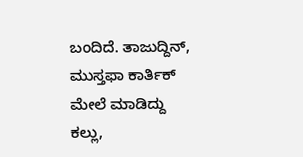ಬಂದಿದೆ. ತಾಜುದ್ದಿನ್, ಮುಸ್ತಫಾ ಕಾರ್ತಿಕ್ ಮೇಲೆ ಮಾಡಿದ್ದು ಕಲ್ಲು,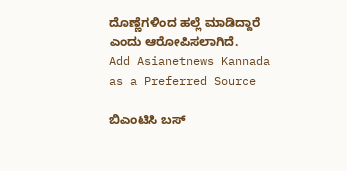ದೊಣ್ಣೆಗಳಿಂದ ಹಲ್ಲೆ ಮಾಡಿದ್ದಾರೆ ಎಂದು ಆರೋಪಿಸಲಾಗಿದೆ.
Add Asianetnews Kannada as a Preferred Source

ಬಿಎಂಟಿಸಿ ಬಸ್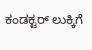ಕಂಡಕ್ಟರ್ ಲುಕ್ಕಿಗೆ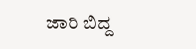ಜಾರಿ ಬಿದ್ದ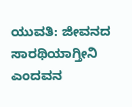ಯುವತಿ: ಜೀವನದ ಸಾರಥಿಯಾಗ್ತೀನಿ ಎಂದವನ